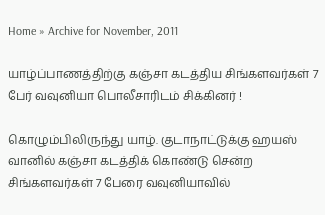Home » Archive for November, 2011

யாழ்ப்பாணத்திற்கு கஞ்சா கடத்திய சிங்களவர்கள் 7 பேர் வவுனியா பொலீசாரிடம் சிக்கினர் !

கொழும்பிலிருந்து யாழ். குடாநாட்டுக்கு ஹயஸ் வானில் கஞ்சா கடத்திக் கொண்டு சென்ற சிங்களவர்கள் 7 பேரை வவுனியாவில்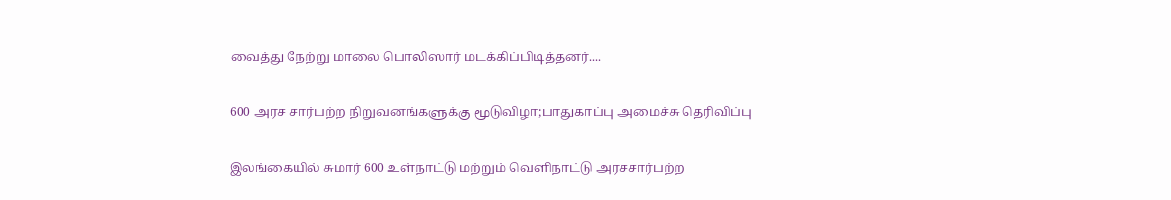வைத்து நேற்று மாலை பொலிஸார் மடக்கிப்பிடித்தனர்....

600 அரச சார்பற்ற நிறுவனங்களுக்கு மூடுவிழா;பாதுகாப்பு அமைச்சு தெரிவிப்பு

இலங்கையில் சுமார் 600 உள்நாட்டு மற்றும் வெளிநாட்டு அரசசார்பற்ற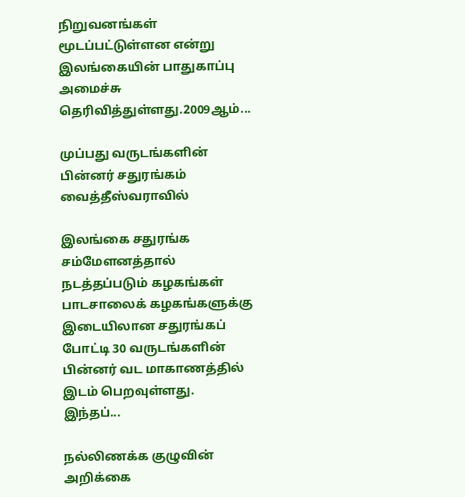நிறுவனங்கள் மூடப்பட்டுள்ளன என்று இலங்கையின் பாதுகாப்பு அமைச்சு தெரிவித்துள்ளது.2009ஆம்...

முப்பது வருடங்களின் பின்னர் சதுரங்கம் வைத்தீஸ்வராவில்

இலங்கை சதுரங்க சம்மேளனத்தால் நடத்தப்படும் கழகங்கள் பாடசாலைக் கழகங்களுக்கு இடையிலான சதுரங்கப் போட்டி 30 வருடங்களின் பின்னர் வட மாகாணத்தில் இடம் பெறவுள்ளது. இந்தப்...

நல்லிணக்க குழுவின் அறிக்கை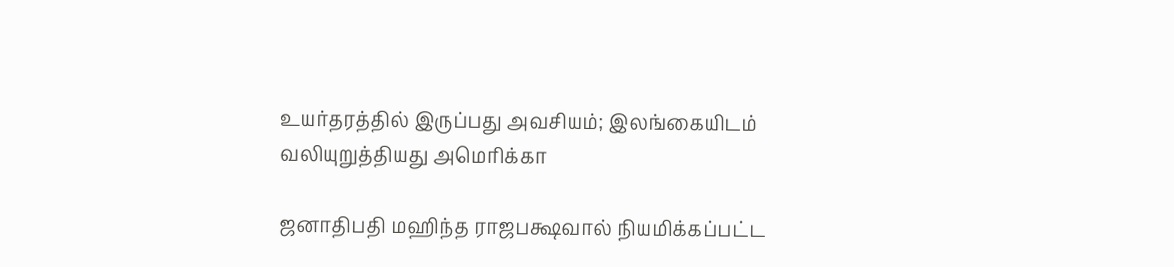உயர்தரத்தில் இருப்பது அவசியம்; இலங்கையிடம் வலியுறுத்தியது அமெரிக்கா

ஜனாதிபதி மஹிந்த ராஜபக்ஷவால் நியமிக்கப்பட்ட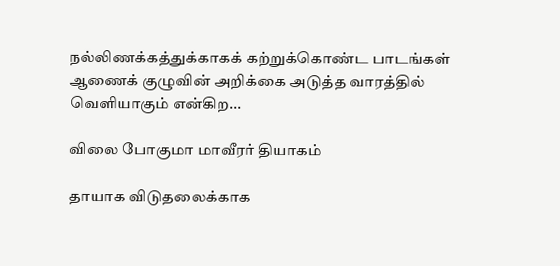நல்லிணக்கத்துக்காகக் கற்றுக்கொண்ட பாடங்கள் ஆணைக் குழுவின் அறிக்கை அடுத்த வாரத்தில் வெளியாகும் என்கிற...

விலை போகுமா மாவீரர் தியாகம்

தாயாக விடுதலைக்காக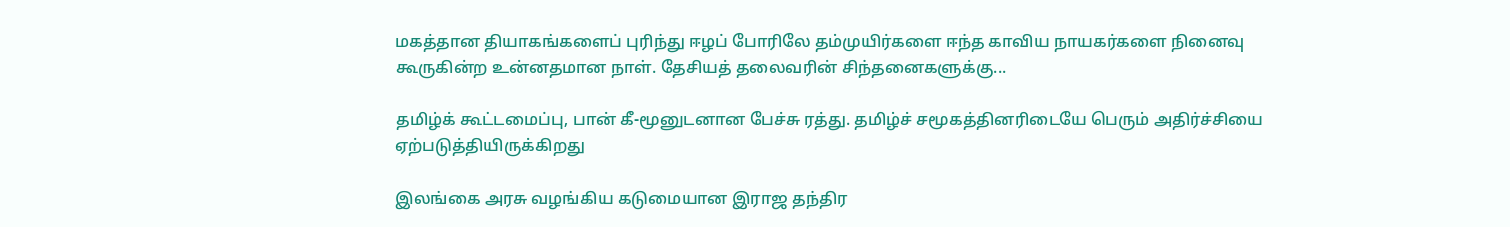மகத்தான தியாகங்களைப் புரிந்து ஈழப் போரிலே தம்முயிர்களை ஈந்த காவிய நாயகர்களை நினைவு கூருகின்ற உன்னதமான நாள். தேசியத் தலைவரின் சிந்தனைகளுக்கு...

தமிழ்க் கூட்டமைப்பு, பான் கீ-மூனுடனான பேச்சு ரத்து. தமிழ்ச் சமூகத்தினரிடையே பெரும் அதிர்ச்சியை ஏற்படுத்தியிருக்கிறது

இலங்கை அரசு வழங்கிய கடுமையான இராஜ தந்திர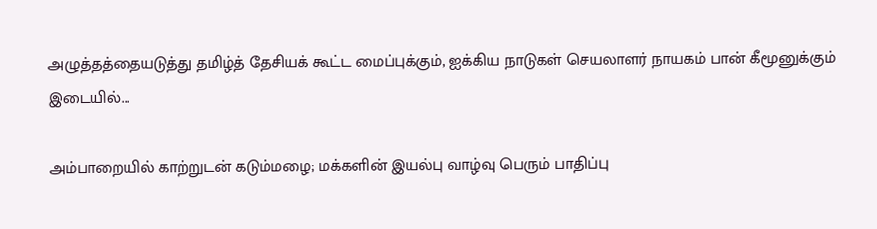அழுத்தத்தையடுத்து தமிழ்த் தேசியக் கூட்ட மைப்புக்கும், ஐக்கிய நாடுகள் செயலாளர் நாயகம் பான் கீமூனுக்கும் இடையில்...

அம்பாறையில் காற்றுடன் கடும்மழை; மக்களின் இயல்பு வாழ்வு பெரும் பாதிப்பு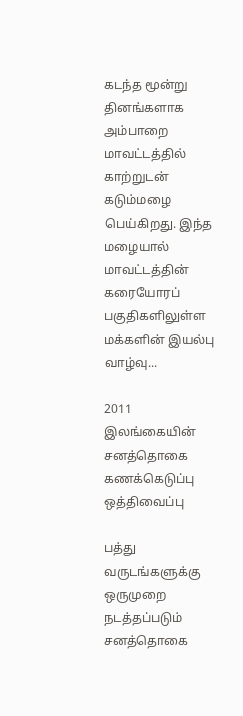கடந்த மூன்று தினங்களாக அம்பாறை மாவட்டத்தில் காற்றுடன் கடும்மழை பெய்கிறது. இந்த மழையால் மாவட்டத்தின் கரையோரப் பகுதிகளிலுள்ள மக்களின் இயல்பு வாழ்வு...

2011 இலங்கையின் சனத்தொகை கணக்கெடுப்பு ஒத்திவைப்பு

பத்து வருடங்களுக்கு ஒருமுறை நடத்தப்படும் சனத்தொகை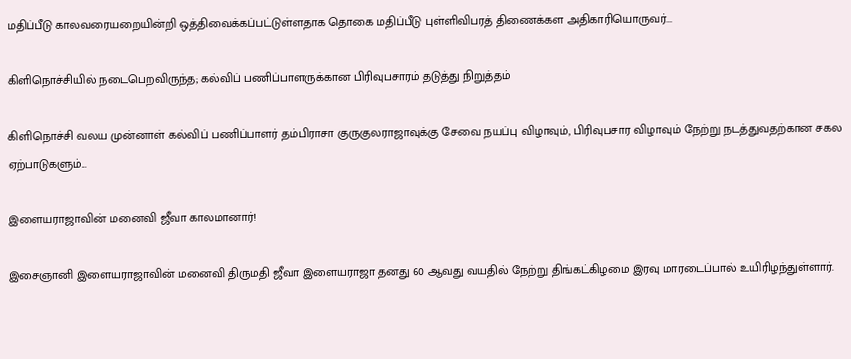மதிப்பீடு காலவரையறையின்றி ஒத்திவைக்கப்பட்டுள்ளதாக தொகை மதிப்பீடு புள்ளிவிபரத் திணைக்கள அதிகாரியொருவர்...

கிளிநொச்சியில் நடைபெறவிருந்த; கல்விப் பணிப்பாளருக்கான பிரிவுபசாரம் தடுத்து நிறுத்தம்

கிளிநொச்சி வலய முன்னாள் கல்விப் பணிப்பாளர் தம்பிராசா குருகுலராஜாவுக்கு சேவை நயப்பு விழாவும், பிரிவுபசார விழாவும் நேற்று நடத்துவதற்கான சகல ஏற்பாடுகளும்...

இளையராஜாவின் மனைவி ஜீவா காலமானார்!

இசைஞானி இளையராஜாவின் மனைவி திருமதி ஜீவா இளையராஜா தனது 60 ஆவது வயதில் நேற்று திங்கட்கிழமை இரவு மாரடைப்பால் உயிரிழந்துள்ளார்.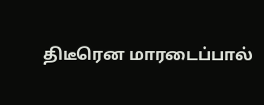திடீரென மாரடைப்பால்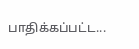பாதிக்கப்பட்ட...